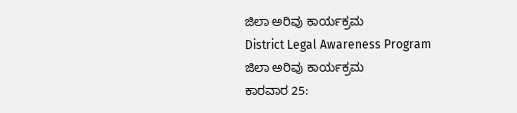ಜಿಲಾ ಅರಿವು ಕಾರ್ಯಕ್ರಮ
District Legal Awareness Program
ಜಿಲಾ ಅರಿವು ಕಾರ್ಯಕ್ರಮ
ಕಾರವಾರ 25: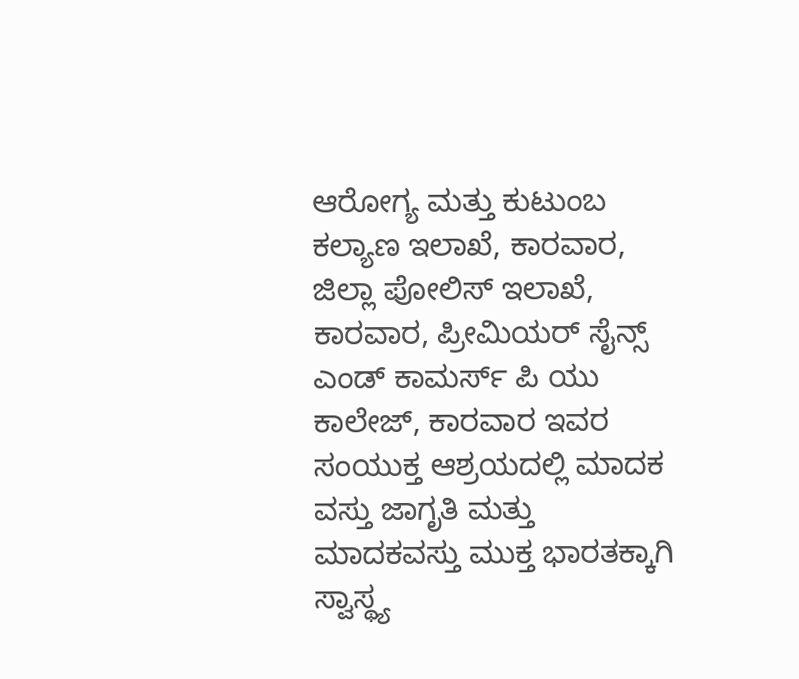ಆರೋಗ್ಯ ಮತ್ತು ಕುಟುಂಬ ಕಲ್ಯಾಣ ಇಲಾಖೆ, ಕಾರವಾರ, ಜಿಲ್ಲಾ ಪೋಲಿಸ್ ಇಲಾಖೆ, ಕಾರವಾರ, ಪ್ರೀಮಿಯರ್ ಸೈನ್ಸ್ ಎಂಡ್ ಕಾಮರ್ಸ್ ಪಿ ಯು ಕಾಲೇಜ್, ಕಾರವಾರ ಇವರ ಸಂಯುಕ್ತ ಆಶ್ರಯದಲ್ಲಿ ಮಾದಕ ವಸ್ತು ಜಾಗೃತಿ ಮತ್ತು ಮಾದಕವಸ್ತು ಮುಕ್ತ ಭಾರತಕ್ಕಾಗಿ ಸ್ವಾಸ್ಥ್ಯ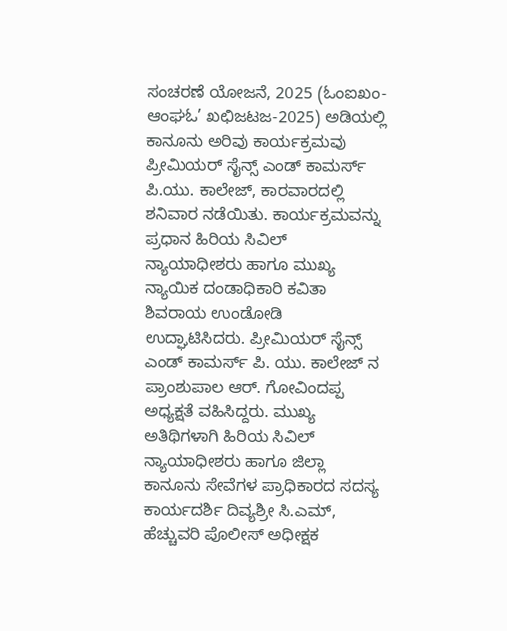ಸಂಚರಣೆ ಯೋಜನೆ, 2025 (ಓಂಐಖಂ-ಆಂಘಓ’ ಖಛಿಜಟಜ-2025) ಅಡಿಯಲ್ಲಿ ಕಾನೂನು ಅರಿವು ಕಾರ್ಯಕ್ರಮವು ಪ್ರೀಮಿಯರ್ ಸೈನ್ಸ್ ಎಂಡ್ ಕಾಮರ್ಸ್ ಪಿ.ಯು. ಕಾಲೇಜ್, ಕಾರವಾರದಲ್ಲಿ ಶನಿವಾರ ನಡೆಯಿತು. ಕಾರ್ಯಕ್ರಮವನ್ನು ಪ್ರಧಾನ ಹಿರಿಯ ಸಿವಿಲ್ ನ್ಯಾಯಾಧೀಶರು ಹಾಗೂ ಮುಖ್ಯ ನ್ಯಾಯಿಕ ದಂಡಾಧಿಕಾರಿ ಕವಿತಾ ಶಿವರಾಯ ಉಂಡೋಡಿ ಉದ್ಘಾಟಿಸಿದರು. ಪ್ರೀಮಿಯರ್ ಸೈನ್ಸ್ ಎಂಡ್ ಕಾಮರ್ಸ್ ಪಿ. ಯು. ಕಾಲೇಜ್ ನ ಪ್ರಾಂಶುಪಾಲ ಆರ್. ಗೋವಿಂದಪ್ಪ ಅಧ್ಯಕ್ಷತೆ ವಹಿಸಿದ್ದರು. ಮುಖ್ಯ ಅತಿಥಿಗಳಾಗಿ ಹಿರಿಯ ಸಿವಿಲ್ ನ್ಯಾಯಾಧೀಶರು ಹಾಗೂ ಜಿಲ್ಲಾ ಕಾನೂನು ಸೇವೆಗಳ ಪ್ರಾಧಿಕಾರದ ಸದಸ್ಯ ಕಾರ್ಯದರ್ಶಿ ದಿವ್ಯಶ್ರೀ ಸಿ.ಎಮ್, ಹೆಚ್ಚುವರಿ ಪೊಲೀಸ್ ಅಧೀಕ್ಷಕ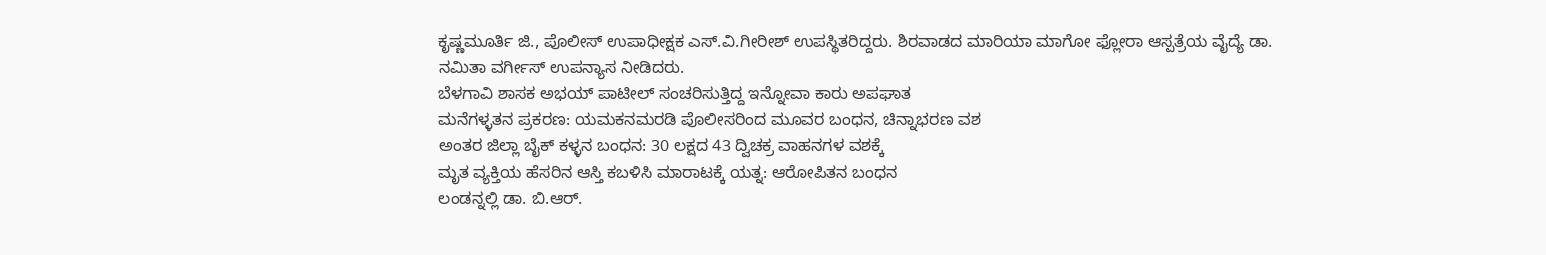ಕೃಷ್ಣಮೂರ್ತಿ ಜಿ., ಪೊಲೀಸ್ ಉಪಾಧೀಕ್ಷಕ ಎಸ್.ವಿ.ಗೀರೀಶ್ ಉಪಸ್ಥಿತರಿದ್ದರು. ಶಿರವಾಡದ ಮಾರಿಯಾ ಮಾಗೋ ಫ್ಲೋರಾ ಆಸ್ಪತ್ರೆಯ ವೈದ್ಯೆ ಡಾ. ನಮಿತಾ ವರ್ಗೀಸ್ ಉಪನ್ಯಾಸ ನೀಡಿದರು.
ಬೆಳಗಾವಿ ಶಾಸಕ ಅಭಯ್ ಪಾಟೀಲ್ ಸಂಚರಿಸುತ್ತಿದ್ದ ಇನ್ನೋವಾ ಕಾರು ಅಪಘಾತ
ಮನೆಗಳ್ಳತನ ಪ್ರಕರಣ: ಯಮಕನಮರಡಿ ಪೊಲೀಸರಿಂದ ಮೂವರ ಬಂಧನ, ಚಿನ್ನಾಭರಣ ವಶ
ಅಂತರ ಜಿಲ್ಲಾ ಬೈಕ್ ಕಳ್ಳನ ಬಂಧನ: 30 ಲಕ್ಷದ 43 ದ್ವಿಚಕ್ರ ವಾಹನಗಳ ವಶಕ್ಕೆ
ಮೃತ ವ್ಯಕ್ತಿಯ ಹೆಸರಿನ ಆಸ್ತಿ ಕಬಳಿಸಿ ಮಾರಾಟಕ್ಕೆ ಯತ್ನ: ಆರೋಪಿತನ ಬಂಧನ
ಲಂಡನ್ನಲ್ಲಿ ಡಾ. ಬಿ.ಆರ್.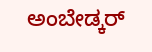ಅಂಬೇಡ್ಕರ್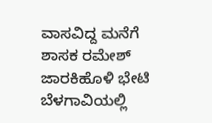ವಾಸವಿದ್ದ ಮನೆಗೆ ಶಾಸಕ ರಮೇಶ್ ಜಾರಕಿಹೊಳಿ ಭೇಟಿ
ಬೆಳಗಾವಿಯಲ್ಲಿ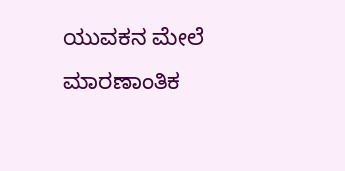ಯುವಕನ ಮೇಲೆ ಮಾರಣಾಂತಿಕ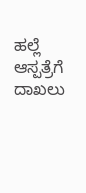ಹಲ್ಲೆ ಆಸ್ಪತ್ರೆಗೆ ದಾಖಲು